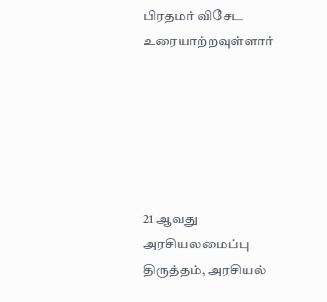பிரதமர் விசேட உரையாற்றவுள்ளார்






21 ஆவது அரசியலமைப்பு திருத்தம், அரசியல்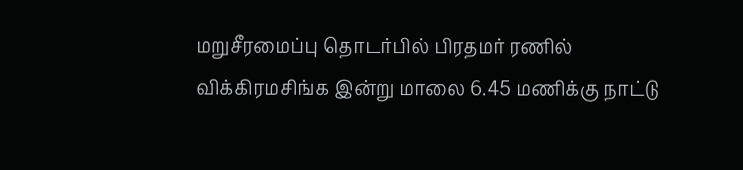மறுசீரமைப்பு தொடர்பில் பிரதமர் ரணில் விக்கிரமசிங்க இன்று மாலை 6.45 மணிக்கு நாட்டு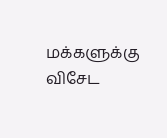மக்களுக்கு விசேட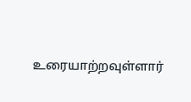உரையாற்றவுள்ளார்